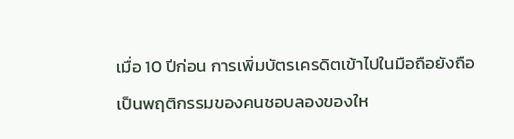เมื่อ 10 ปีก่อน การเพิ่มบัตรเครดิตเข้าไปในมือถือยังถือเป็นพฤติกรรมของคนชอบลองของให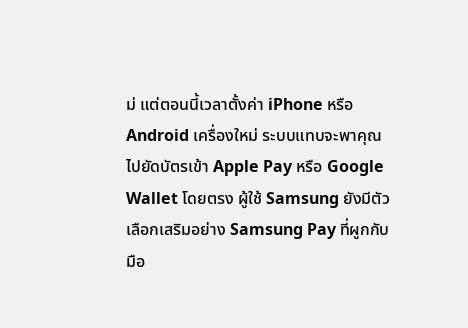ม่ แต่ตอนนี้เวลาตั้งค่า iPhone หรือ Android เครื่องใหม่ ระบบแทบจะพาคุณไปยัดบัตรเข้า Apple Pay หรือ Google Wallet โดยตรง ผู้ใช้ Samsung ยังมีตัวเลือกเสริมอย่าง Samsung Pay ที่ผูกกับมือ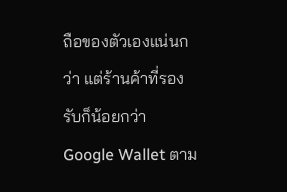ถือของตัวเองแน่นกว่า แต่ร้านค้าที่รองรับก็น้อยกว่า Google Wallet ตาม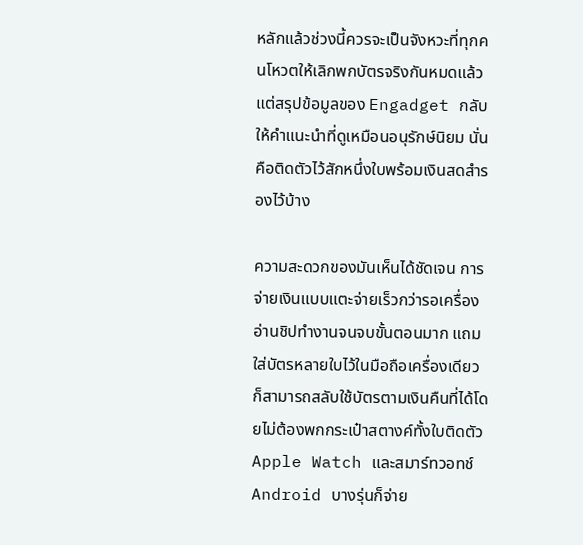หลักแล้วช่วงนี้ควรจะเป็นจังหวะที่ทุกคนโหวตให้เลิกพกบัตรจริงกันหมดแล้ว แต่สรุปข้อมูลของ Engadget กลับให้คำแนะนำที่ดูเหมือนอนุรักษ์นิยม นั่นคือติดตัวไว้สักหนึ่งใบพร้อมเงินสดสำรองไว้บ้าง

ความสะดวกของมันเห็นได้ชัดเจน การจ่ายเงินแบบแตะจ่ายเร็วกว่ารอเครื่องอ่านชิปทำงานจนจบขั้นตอนมาก แถมใส่บัตรหลายใบไว้ในมือถือเครื่องเดียว ก็สามารถสลับใช้บัตรตามเงินคืนที่ได้โดยไม่ต้องพกกระเป๋าสตางค์ทั้งใบติดตัว Apple Watch และสมาร์ทวอทช์ Android บางรุ่นก็จ่าย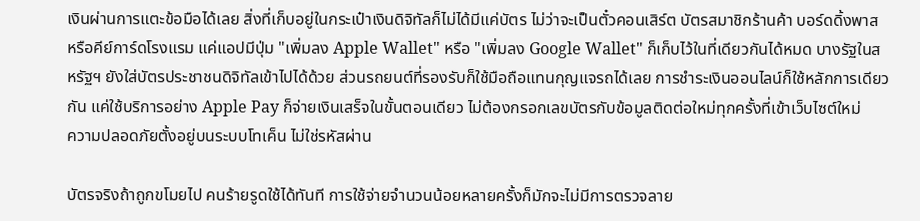เงินผ่านการแตะข้อมือได้เลย สิ่งที่เก็บอยู่ในกระเป๋าเงินดิจิทัลก็ไม่ได้มีแค่บัตร ไม่ว่าจะเป็นตั๋วคอนเสิร์ต บัตรสมาชิกร้านค้า บอร์ดดิ้งพาส หรือคีย์การ์ดโรงแรม แค่แอปมีปุ่ม "เพิ่มลง Apple Wallet" หรือ "เพิ่มลง Google Wallet" ก็เก็บไว้ในที่เดียวกันได้หมด บางรัฐในสหรัฐฯ ยังใส่บัตรประชาชนดิจิทัลเข้าไปได้ด้วย ส่วนรถยนต์ที่รองรับก็ใช้มือถือแทนกุญแจรถได้เลย การชำระเงินออนไลน์ก็ใช้หลักการเดียวกัน แค่ใช้บริการอย่าง Apple Pay ก็จ่ายเงินเสร็จในขั้นตอนเดียว ไม่ต้องกรอกเลขบัตรกับข้อมูลติดต่อใหม่ทุกครั้งที่เข้าเว็บไซต์ใหม่
ความปลอดภัยตั้งอยู่บนระบบโทเค็น ไม่ใช่รหัสผ่าน

บัตรจริงถ้าถูกขโมยไป คนร้ายรูดใช้ได้ทันที การใช้จ่ายจำนวนน้อยหลายครั้งก็มักจะไม่มีการตรวจลาย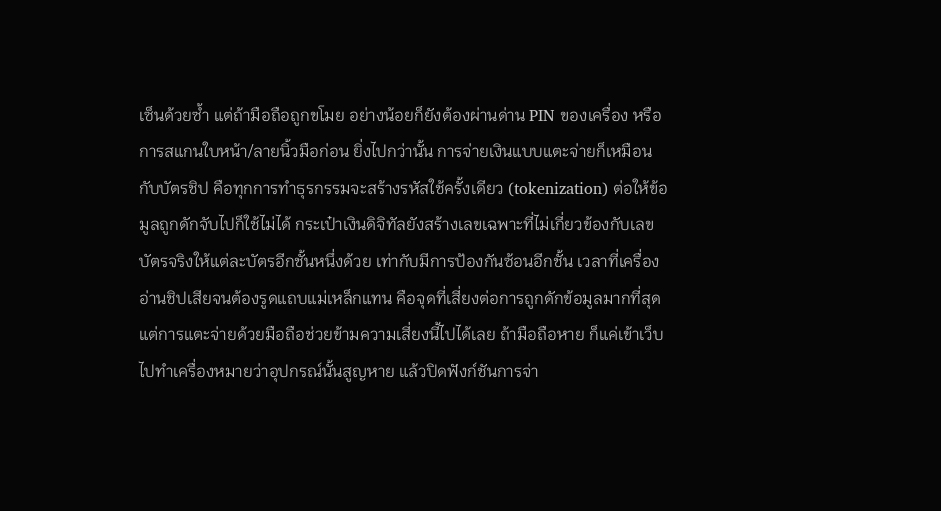เซ็นด้วยซ้ำ แต่ถ้ามือถือถูกขโมย อย่างน้อยก็ยังต้องผ่านด่าน PIN ของเครื่อง หรือการสแกนใบหน้า/ลายนิ้วมือก่อน ยิ่งไปกว่านั้น การจ่ายเงินแบบแตะจ่ายก็เหมือนกับบัตรชิป คือทุกการทำธุรกรรมจะสร้างรหัสใช้ครั้งเดียว (tokenization) ต่อให้ข้อมูลถูกดักจับไปก็ใช้ไม่ได้ กระเป๋าเงินดิจิทัลยังสร้างเลขเฉพาะที่ไม่เกี่ยวข้องกับเลขบัตรจริงให้แต่ละบัตรอีกชั้นหนึ่งด้วย เท่ากับมีการป้องกันซ้อนอีกชั้น เวลาที่เครื่องอ่านชิปเสียจนต้องรูดแถบแม่เหล็กแทน คือจุดที่เสี่ยงต่อการถูกดักข้อมูลมากที่สุด แต่การแตะจ่ายด้วยมือถือช่วยข้ามความเสี่ยงนี้ไปได้เลย ถ้ามือถือหาย ก็แค่เข้าเว็บไปทำเครื่องหมายว่าอุปกรณ์นั้นสูญหาย แล้วปิดฟังก์ชันการจ่า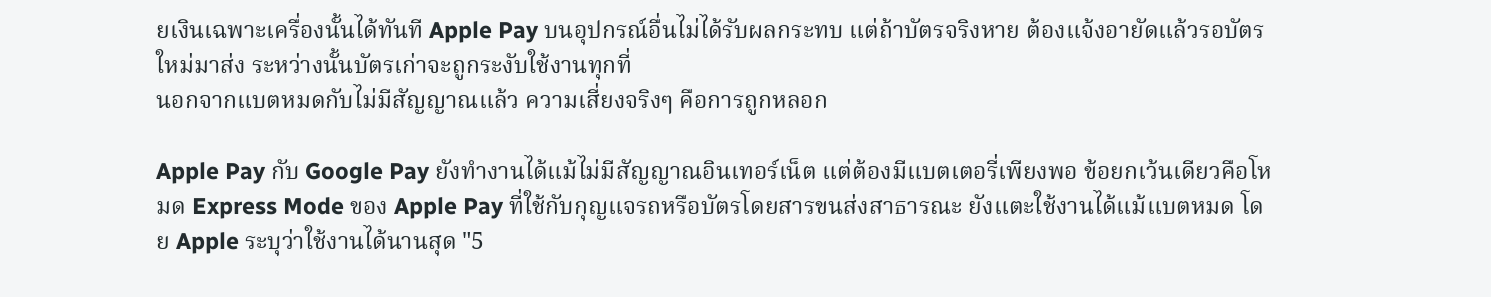ยเงินเฉพาะเครื่องนั้นได้ทันที Apple Pay บนอุปกรณ์อื่นไม่ได้รับผลกระทบ แต่ถ้าบัตรจริงหาย ต้องแจ้งอายัดแล้วรอบัตรใหม่มาส่ง ระหว่างนั้นบัตรเก่าจะถูกระงับใช้งานทุกที่
นอกจากแบตหมดกับไม่มีสัญญาณแล้ว ความเสี่ยงจริงๆ คือการถูกหลอก

Apple Pay กับ Google Pay ยังทำงานได้แม้ไม่มีสัญญาณอินเทอร์เน็ต แต่ต้องมีแบตเตอรี่เพียงพอ ข้อยกเว้นเดียวคือโหมด Express Mode ของ Apple Pay ที่ใช้กับกุญแจรถหรือบัตรโดยสารขนส่งสาธารณะ ยังแตะใช้งานได้แม้แบตหมด โดย Apple ระบุว่าใช้งานได้นานสุด "5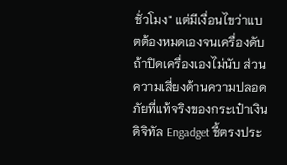ชั่วโมง" แต่มีเงื่อนไขว่าแบตต้องหมดเองจนเครื่องดับ ถ้าปิดเครื่องเองไม่นับ ส่วนความเสี่ยงด้านความปลอดภัยที่แท้จริงของกระเป๋าเงินดิจิทัล Engadget ชี้ตรงประ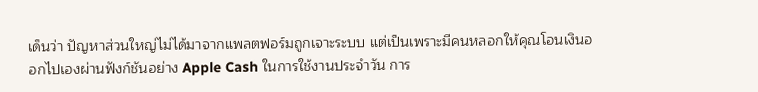เด็นว่า ปัญหาส่วนใหญ่ไม่ได้มาจากแพลตฟอร์มถูกเจาะระบบ แต่เป็นเพราะมีคนหลอกให้คุณโอนเงินออกไปเองผ่านฟังก์ชันอย่าง Apple Cash ในการใช้งานประจำวัน การ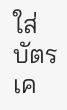ใส่บัตรเค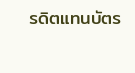รดิตแทนบัตร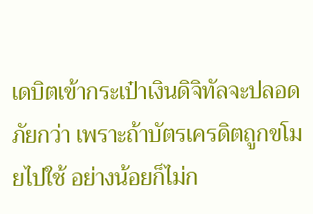เดบิตเข้ากระเป๋าเงินดิจิทัลจะปลอดภัยกว่า เพราะถ้าบัตรเครดิตถูกขโมยไปใช้ อย่างน้อยก็ไม่ก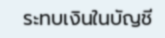ระทบเงินในบัญชี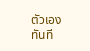ตัวเองทันที